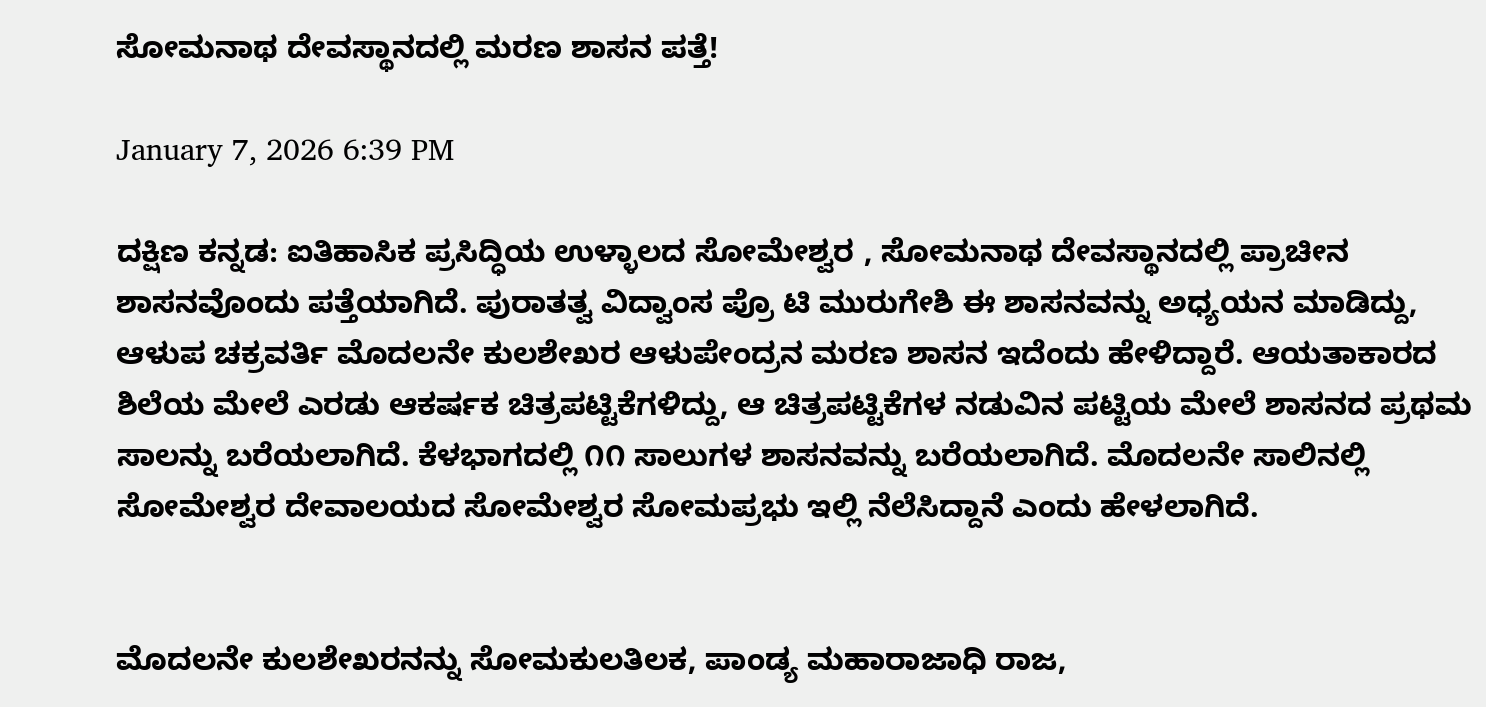ಸೋಮನಾಥ ದೇವಸ್ಥಾನದಲ್ಲಿ ಮರಣ ಶಾಸನ ಪತ್ತೆ!

January 7, 2026 6:39 PM

ದಕ್ಷಿಣ ಕನ್ನಡ: ಐತಿಹಾಸಿಕ ಪ್ರಸಿದ್ಧಿಯ ಉಳ್ಳಾಲದ ಸೋಮೇಶ್ವರ , ಸೋಮನಾಥ ದೇವಸ್ಥಾನದಲ್ಲಿ ಪ್ರಾಚೀನ ಶಾಸನವೊಂದು ಪತ್ತೆಯಾಗಿದೆ. ಪುರಾತತ್ವ ವಿದ್ವಾಂಸ ಪ್ರೊ ಟಿ ಮುರುಗೇಶಿ ಈ ಶಾಸನವನ್ನು ಅಧ್ಯಯನ ಮಾಡಿದ್ದು, ಆಳುಪ ಚಕ್ರವರ್ತಿ ಮೊದಲನೇ ಕುಲಶೇಖರ ಆಳುಪೇಂದ್ರನ ಮರಣ ಶಾಸನ ಇದೆಂದು ಹೇಳಿದ್ದಾರೆ. ಆಯತಾಕಾರದ ಶಿಲೆಯ ಮೇಲೆ ಎರಡು ಆಕರ್ಷಕ ಚಿತ್ರಪಟ್ಟಿಕೆಗಳಿದ್ದು, ಆ ಚಿತ್ರಪಟ್ಟಿಕೆಗಳ ನಡುವಿನ ಪಟ್ಟಿಯ ಮೇಲೆ ಶಾಸನದ ಪ್ರಥಮ ಸಾಲನ್ನು ಬರೆಯಲಾಗಿದೆ. ಕೆಳಭಾಗದಲ್ಲಿ ೧೧ ಸಾಲುಗಳ ಶಾಸನವನ್ನು ಬರೆಯಲಾಗಿದೆ. ಮೊದಲನೇ ಸಾಲಿನಲ್ಲಿ ಸೋಮೇಶ್ವರ ದೇವಾಲಯದ ಸೋಮೇಶ್ವರ ಸೋಮಪ್ರಭು ಇಲ್ಲಿ ನೆಲೆಸಿದ್ದಾನೆ ಎಂದು ಹೇಳಲಾಗಿದೆ.


ಮೊದಲನೇ ಕುಲಶೇಖರನನ್ನು ಸೋಮಕುಲತಿಲಕ, ಪಾಂಡ್ಯ ಮಹಾರಾಜಾಧಿ ರಾಜ,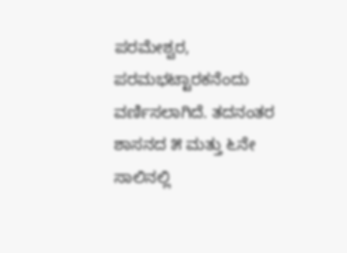ಪರಮೇಶ್ವರ, ಪರಮಭಟ್ಟಾರಕನೆಂದು ವರ್ಣಿಸಲಾಗಿದೆ. ತದನಂತರ ಶಾಸನದ ೫ ಮತ್ತು ೬ನೇ ಸಾಲಿನಲ್ಲಿ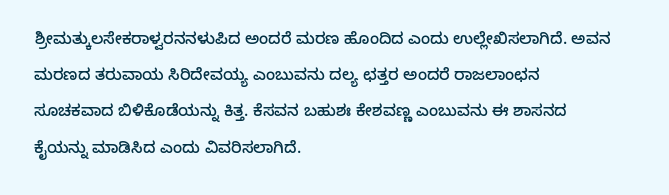ಶ್ರೀಮತ್ಕುಲಸೇಕರಾಳ್ವರನನಳುಪಿದ ಅಂದರೆ ಮರಣ ಹೊಂದಿದ ಎಂದು ಉಲ್ಲೇಖಿಸಲಾಗಿದೆ. ಅವನ ಮರಣದ ತರುವಾಯ ಸಿರಿದೇವಯ್ಯ ಎಂಬುವನು ದಲ್ಯ ಛತ್ತರ ಅಂದರೆ ರಾಜಲಾಂಛನ ಸೂಚಕವಾದ ಬಿಳಿಕೊಡೆಯನ್ನು ಕಿತ್ತ. ಕೆಸವನ ಬಹುಶಃ ಕೇಶವಣ್ಣ ಎಂಬುವನು ಈ ಶಾಸನದ ಕೈಯನ್ನು ಮಾಡಿಸಿದ ಎಂದು ವಿವರಿಸಲಾಗಿದೆ.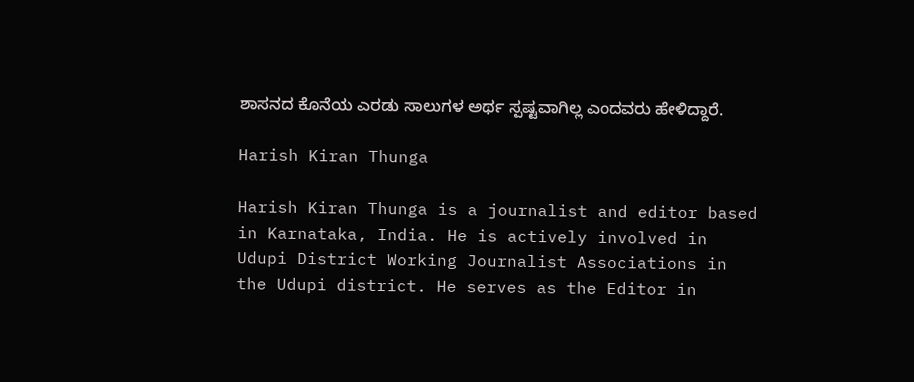ಶಾಸನದ ಕೊನೆಯ ಎರಡು ಸಾಲುಗಳ ಅರ್ಥ ಸ್ಪಷ್ಟವಾಗಿಲ್ಲ ಎಂದವರು ಹೇಳಿದ್ದಾರೆ.

Harish Kiran Thunga

Harish Kiran Thunga is a journalist and editor based in Karnataka, India. He is actively involved in Udupi District Working Journalist Associations in the Udupi district. He serves as the Editor in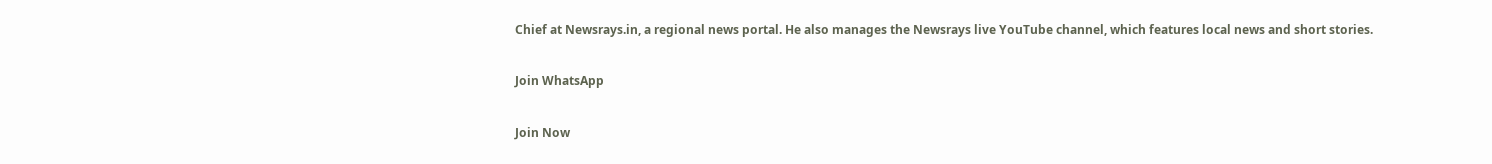Chief at Newsrays.in, a regional news portal. He also manages the Newsrays live YouTube channel, which features local news and short stories.

Join WhatsApp

Join Now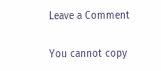Leave a Comment

You cannot copy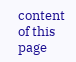content of this page